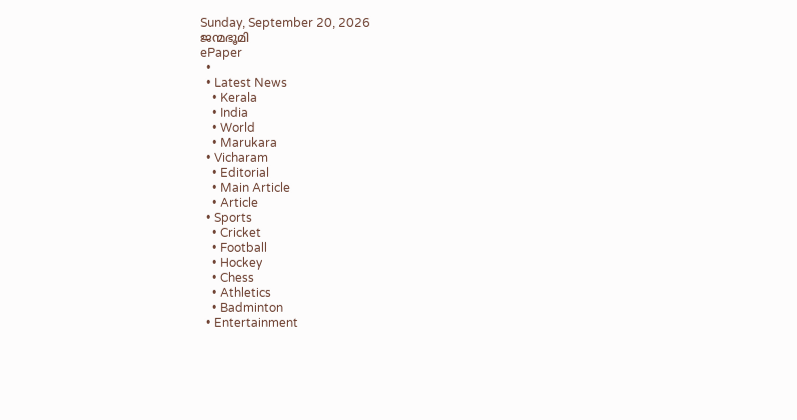Sunday, September 20, 2026
ജന്മഭൂമി
ePaper
  •
  • Latest News
    • Kerala
    • India
    • World
    • Marukara
  • Vicharam
    • Editorial
    • Main Article
    • Article
  • Sports
    • Cricket
    • Football
    • Hockey
    • Chess
    • Athletics
    • Badminton
  • Entertainment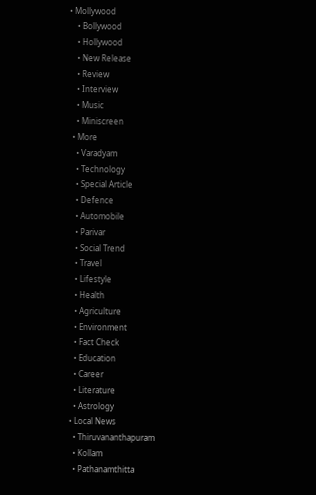• Mollywood
    • Bollywood
    • Hollywood
    • New Release
    • Review
    • Interview
    • Music
    • Miniscreen
  • More
    • Varadyam
    • Technology
    • Special Article
    • Defence
    • Automobile
    • Parivar
    • Social Trend
    • Travel
    • Lifestyle
    • Health
    • Agriculture
    • Environment
    • Fact Check
    • Education
    • Career
    • Literature
    • Astrology
  • Local News
    • Thiruvananthapuram
    • Kollam
    • Pathanamthitta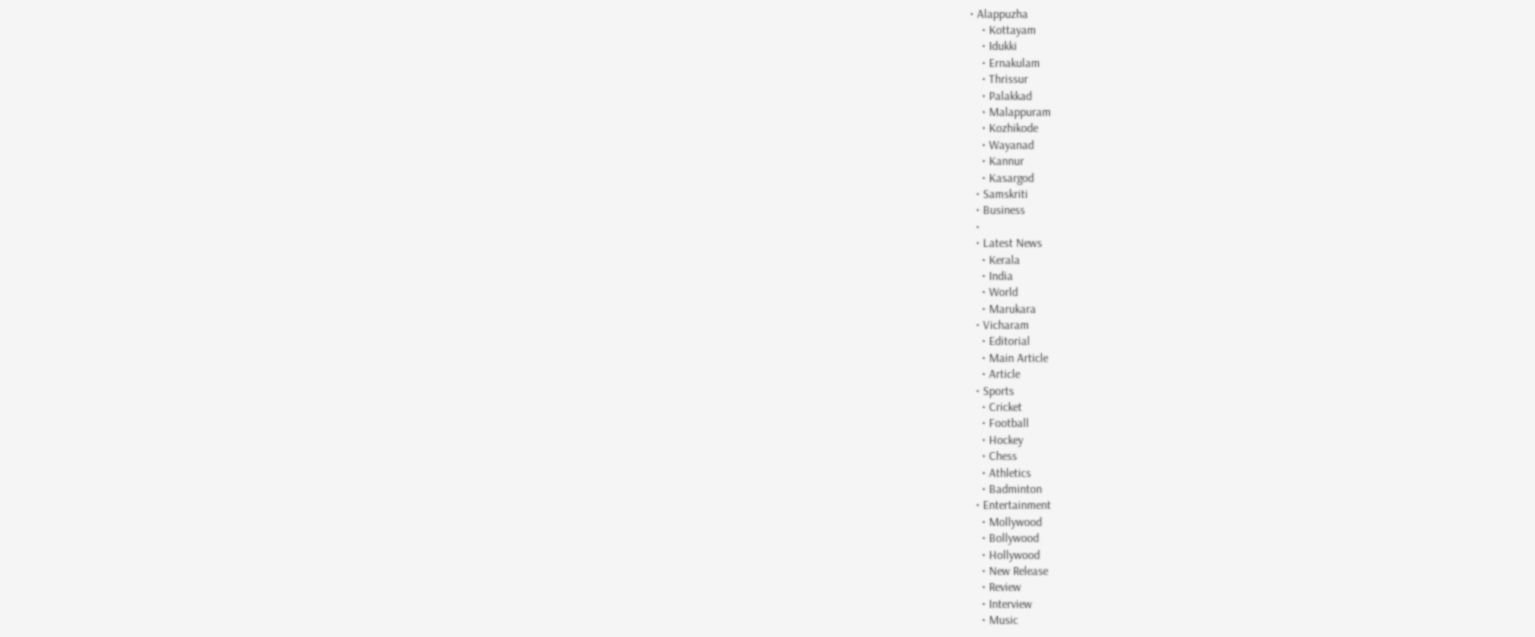• Alappuzha
    • Kottayam
    • Idukki
    • Ernakulam
    • Thrissur
    • Palakkad
    • Malappuram
    • Kozhikode
    • Wayanad
    • Kannur
    • Kasargod
  • Samskriti
  • Business
  •
  • Latest News
    • Kerala
    • India
    • World
    • Marukara
  • Vicharam
    • Editorial
    • Main Article
    • Article
  • Sports
    • Cricket
    • Football
    • Hockey
    • Chess
    • Athletics
    • Badminton
  • Entertainment
    • Mollywood
    • Bollywood
    • Hollywood
    • New Release
    • Review
    • Interview
    • Music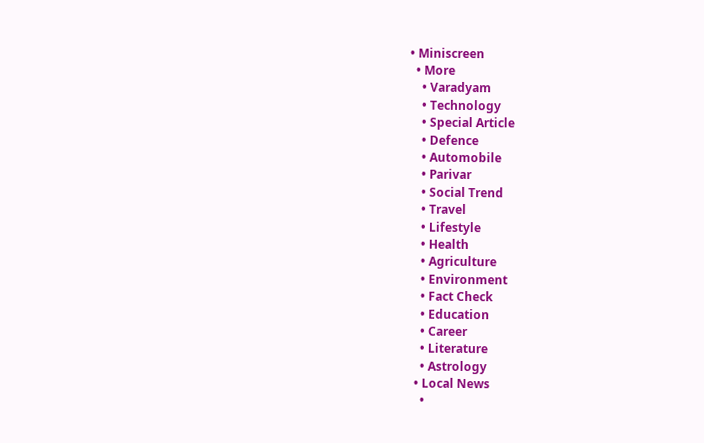• Miniscreen
  • More
    • Varadyam
    • Technology
    • Special Article
    • Defence
    • Automobile
    • Parivar
    • Social Trend
    • Travel
    • Lifestyle
    • Health
    • Agriculture
    • Environment
    • Fact Check
    • Education
    • Career
    • Literature
    • Astrology
  • Local News
    •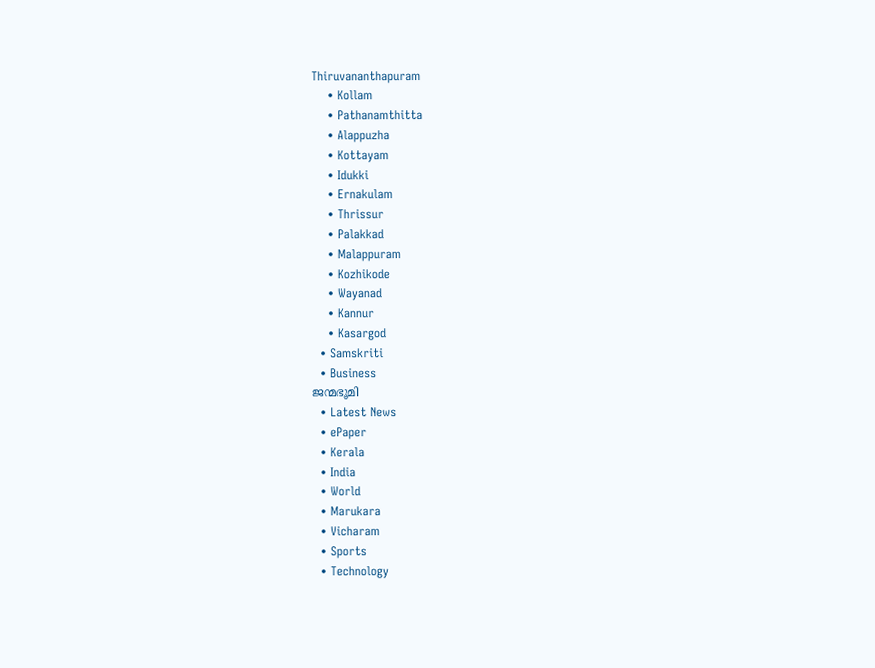Thiruvananthapuram
    • Kollam
    • Pathanamthitta
    • Alappuzha
    • Kottayam
    • Idukki
    • Ernakulam
    • Thrissur
    • Palakkad
    • Malappuram
    • Kozhikode
    • Wayanad
    • Kannur
    • Kasargod
  • Samskriti
  • Business
ജന്മഭൂമി
  • Latest News
  • ePaper
  • Kerala
  • India
  • World
  • Marukara
  • Vicharam
  • Sports
  • Technology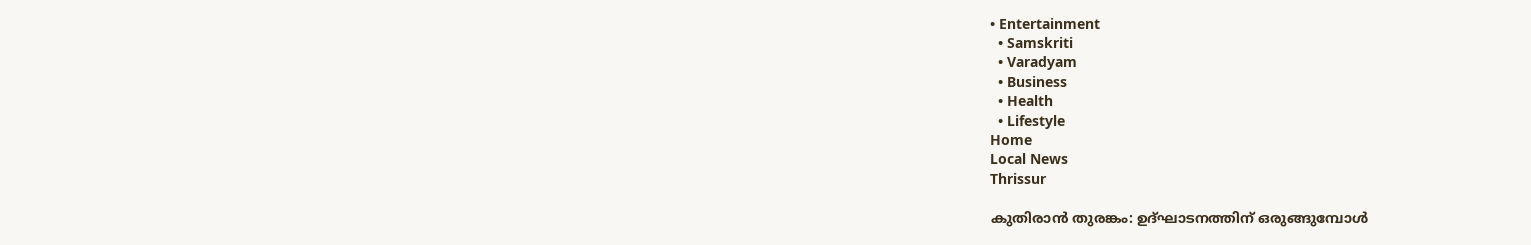• Entertainment
  • Samskriti
  • Varadyam
  • Business
  • Health
  • Lifestyle
Home
Local News
Thrissur

കുതിരാന്‍ തുരങ്കം: ഉദ്ഘാടനത്തിന് ഒരുങ്ങുമ്പോള്‍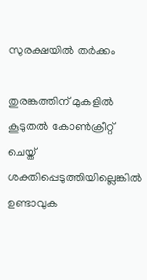സുരക്ഷയില്‍ തര്‍ക്കം

തുരങ്കത്തിന് മുകളില്‍ കൂടുതല്‍ കോണ്‍ക്രീറ്റ് ചെയ്ത് ശക്തിപ്പെടുത്തിയില്ലെങ്കില്‍ ഉണ്ടാവുക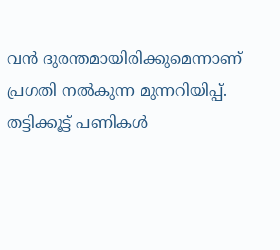വന്‍ ദുരന്തമായിരിക്കുമെന്നാണ് പ്രഗതി നല്‍കുന്ന മുന്നറിയിപ്പ്. തട്ടിക്കൂട്ട് പണികള്‍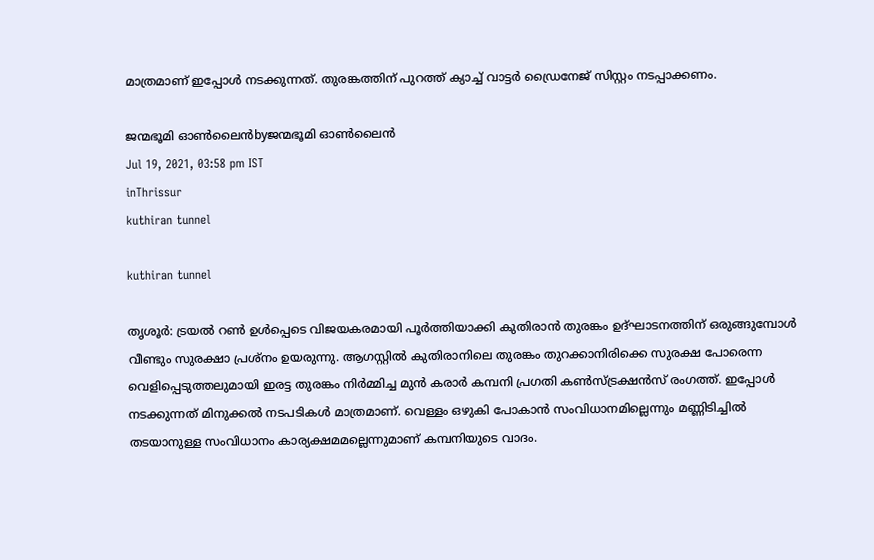മാത്രമാണ് ഇപ്പോള്‍ നടക്കുന്നത്. തുരങ്കത്തിന് പുറത്ത് ക്യാച്ച് വാട്ടര്‍ ഡ്രൈനേജ് സിസ്റ്റം നടപ്പാക്കണം.

ജന്മഭൂമി ഓണ്‍ലൈന്‍byജന്മഭൂമി ഓണ്‍ലൈന്‍
Jul 19, 2021, 03:58 pm IST
inThrissur
kuthiran tunnel

kuthiran tunnel

തൃശൂര്‍: ട്രയല്‍ റണ്‍ ഉള്‍പ്പെടെ വിജയകരമായി പൂര്‍ത്തിയാക്കി കുതിരാന്‍ തുരങ്കം ഉദ്ഘാടനത്തിന് ഒരുങ്ങുമ്പോള്‍ വീണ്ടും സുരക്ഷാ പ്രശ്നം ഉയരുന്നു. ആഗസ്റ്റില്‍ കുതിരാനിലെ തുരങ്കം തുറക്കാനിരിക്കെ സുരക്ഷ പോരെന്ന വെളിപ്പെടുത്തലുമായി ഇരട്ട തുരങ്കം നിര്‍മ്മിച്ച മുന്‍ കരാര്‍ കമ്പനി പ്രഗതി കണ്‍സ്ട്രക്ഷന്‍സ് രംഗത്ത്. ഇപ്പോള്‍ നടക്കുന്നത് മിനുക്കല്‍ നടപടികള്‍ മാത്രമാണ്. വെള്ളം ഒഴുകി പോകാന്‍ സംവിധാനമില്ലെന്നും മണ്ണിടിച്ചില്‍ തടയാനുള്ള സംവിധാനം കാര്യക്ഷമമല്ലെന്നുമാണ് കമ്പനിയുടെ വാദം.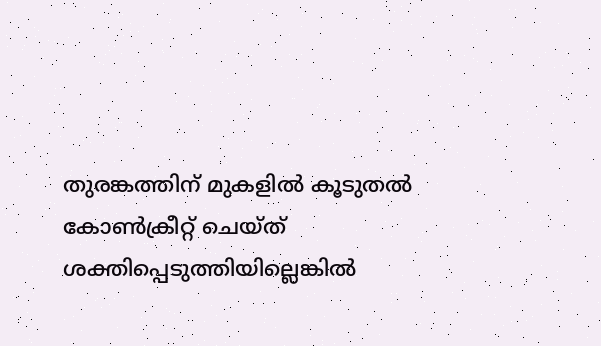തുരങ്കത്തിന് മുകളില്‍ കൂടുതല്‍ കോണ്‍ക്രീറ്റ് ചെയ്ത് ശക്തിപ്പെടുത്തിയില്ലെങ്കില്‍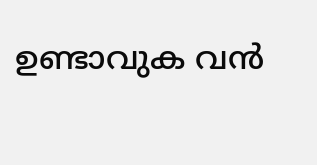ഉണ്ടാവുക വന്‍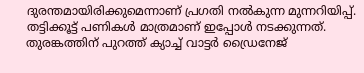ദുരന്തമായിരിക്കുമെന്നാണ് പ്രഗതി നല്‍കുന്ന മുന്നറിയിപ്പ്. തട്ടിക്കൂട്ട് പണികള്‍ മാത്രമാണ് ഇപ്പോള്‍ നടക്കുന്നത്. തുരങ്കത്തിന് പുറത്ത് ക്യാച്ച് വാട്ടര്‍ ഡ്രൈനേജ്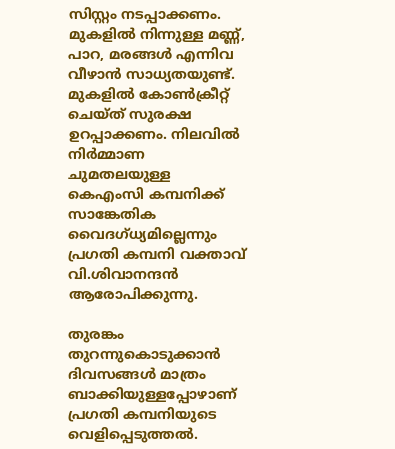സിസ്റ്റം നടപ്പാക്കണം. മുകളില്‍ നിന്നുള്ള മണ്ണ്, പാറ, മരങ്ങള്‍ എന്നിവ വീഴാന്‍ സാധ്യതയുണ്ട്. മുകളില്‍ കോണ്‍ക്രീറ്റ് ചെയ്ത് സുരക്ഷ ഉറപ്പാക്കണം. നിലവില്‍ നിര്‍മ്മാണ ചുമതലയുള്ള കെഎംസി കമ്പനിക്ക് സാങ്കേതിക വൈദഗ്ധ്യമില്ലെന്നും പ്രഗതി കമ്പനി വക്താവ് വി.ശിവാനന്ദന്‍ ആരോപിക്കുന്നു.

തുരങ്കം തുറന്നുകൊടുക്കാന്‍ ദിവസങ്ങള്‍ മാത്രം ബാക്കിയുള്ളപ്പോഴാണ് പ്രഗതി കമ്പനിയുടെ വെളിപ്പെടുത്തല്‍.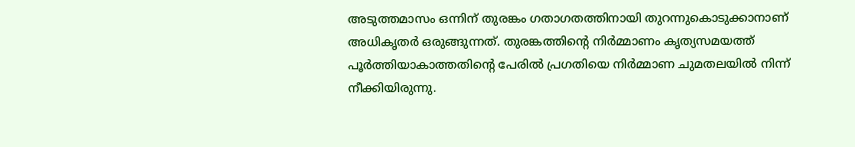അടുത്തമാസം ഒന്നിന് തുരങ്കം ഗതാഗതത്തിനായി തുറന്നുകൊടുക്കാനാണ് അധികൃതര്‍ ഒരുങ്ങുന്നത്. തുരങ്കത്തിന്റെ നിര്‍മ്മാണം കൃത്യസമയത്ത് പൂര്‍ത്തിയാകാത്തതിന്റെ പേരില്‍ പ്രഗതിയെ നിര്‍മ്മാണ ചുമതലയില്‍ നിന്ന് നീക്കിയിരുന്നു.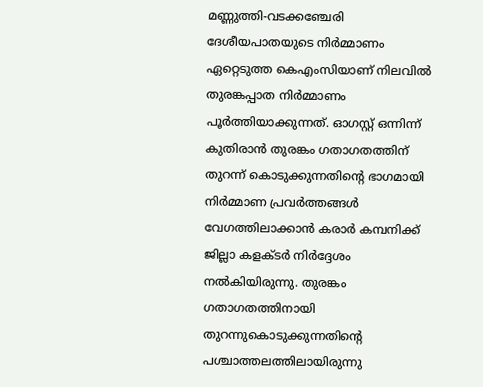മണ്ണുത്തി-വടക്കഞ്ചേരി ദേശീയപാതയുടെ നിര്‍മ്മാണം ഏറ്റെടുത്ത കെഎംസിയാണ് നിലവില്‍ തുരങ്കപ്പാത നിര്‍മ്മാണം പൂര്‍ത്തിയാക്കുന്നത്. ഓഗസ്റ്റ് ഒന്നിന്ന് കുതിരാന്‍ തുരങ്കം ഗതാഗതത്തിന് തുറന്ന് കൊടുക്കുന്നതിന്റെ ഭാഗമായി നിര്‍മ്മാണ പ്രവര്‍ത്തങ്ങള്‍ വേഗത്തിലാക്കാന്‍ കരാര്‍ കമ്പനിക്ക് ജില്ലാ കളക്ടര്‍ നിര്‍ദ്ദേശം നല്‍കിയിരുന്നു. തുരങ്കം ഗതാഗതത്തിനായി തുറന്നുകൊടുക്കുന്നതിന്റെ പശ്ചാത്തലത്തിലായിരുന്നു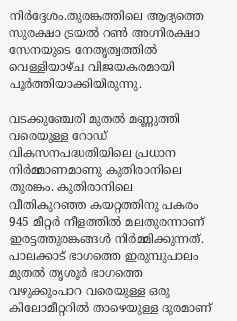നിര്‍ദ്ദേശം.തുരങ്കത്തിലെ ആദ്യത്തെ സുരക്ഷാ ട്രയല്‍ റണ്‍ അഗ്നിരക്ഷാ സേനയുടെ നേതൃത്വത്തില്‍ വെള്ളിയാഴ്ച വിജയകരമായി പൂര്‍ത്തിയാക്കിയിരുന്നു.

വടക്കുഞ്ചേരി മുതല്‍ മണ്ണുത്തി വരെയുള്ള റോഡ് വികസനപദ്ധതിയിലെ പ്രധാന നിര്‍മ്മാണമാണു കുതിരാനിലെ തുരങ്കം. കുതിരാനിലെ വീതികുറഞ്ഞ കയറ്റത്തിനു പകരം 945 മീറ്റര്‍ നീളത്തില്‍ മലതുരന്നാണ് ഇരട്ടത്തുരങ്കങ്ങള്‍ നിര്‍മ്മിക്കുന്നത്. പാലക്കാട് ഭാഗത്തെ ഇരുമ്പുപാലം മുതല്‍ തൃശൂര്‍ ഭാഗത്തെ വഴുക്കുംപാറ വരെയുള്ള ഒരു കിലോമീറ്ററില്‍ താഴെയുള്ള ദുരമാണ്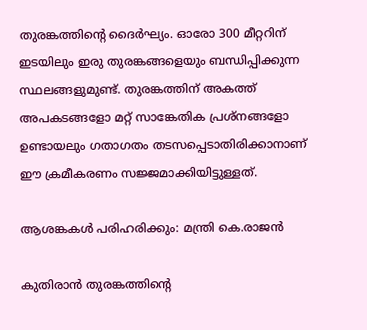തുരങ്കത്തിന്റെ ദൈര്‍ഘ്യം. ഓരോ 300 മീറ്ററിന് ഇടയിലും ഇരു തുരങ്കങ്ങളെയും ബന്ധിപ്പിക്കുന്ന സ്ഥലങ്ങളുമുണ്ട്. തുരങ്കത്തിന് അകത്ത് അപകടങ്ങളോ മറ്റ് സാങ്കേതിക പ്രശ്‌നങ്ങളോ ഉണ്ടായലും ഗതാഗതം തടസപ്പെടാതിരിക്കാനാണ് ഈ ക്രമീകരണം സജ്ജമാക്കിയിട്ടുള്ളത്.

ആശങ്കകള്‍ പരിഹരിക്കും: മന്ത്രി കെ.രാജന്‍

കുതിരാന്‍ തുരങ്കത്തിന്റെ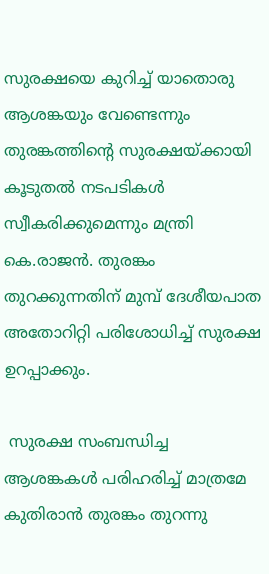സുരക്ഷയെ കുറിച്ച് യാതൊരു ആശങ്കയും വേണ്ടെന്നും തുരങ്കത്തിന്റെ സുരക്ഷയ്‌ക്കായി കൂടുതല്‍ നടപടികള്‍ സ്വീകരിക്കുമെന്നും മന്ത്രി കെ.രാജന്‍. തുരങ്കം തുറക്കുന്നതിന് മുമ്പ് ദേശീയപാത അതോറിറ്റി പരിശോധിച്ച് സുരക്ഷ ഉറപ്പാക്കും.

 സുരക്ഷ സംബന്ധിച്ച ആശങ്കകള്‍ പരിഹരിച്ച് മാത്രമേ കുതിരാന്‍ തുരങ്കം തുറന്നു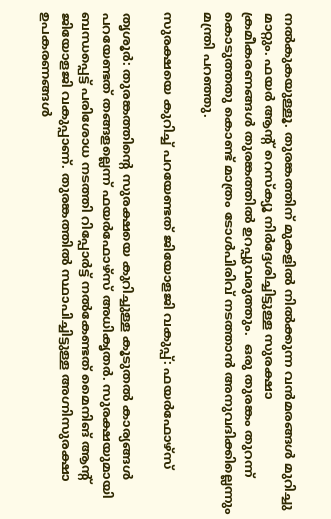നല്‍കുകയുള്ളൂ. തുരങ്കത്തിന് മുകളില്‍ നില്‍ക്കുന്ന വന്‍മരങ്ങള്‍ മുറിച്ചു മാറ്റും. ഫയര്‍ ആന്റ് റെസ്‌ക്യൂ നിര്‍ദ്ദേശിച്ചിട്ടുള്ള സുരക്ഷാ ക്രമീകരണങ്ങള്‍ തുരങ്കത്തില്‍ ഉറപ്പുവരുത്തും.  ഒരു തുരങ്കം തുറന്ന് കൊടുത്തതു കൊണ്ട് മാത്രം ടോള്‍പിരിവ് നടത്താന്‍ അനുവദിക്കില്ലെന്നും മന്ത്രി പറഞ്ഞു.

സുരക്ഷയെ കുറിച്ച് പറയേണ്ടത് ജിയോളജി വകുപ്പ്: ഫയര്‍ഫോഴ്‌സ്

തൃശൂര്‍: തുരങ്കത്തിന്റെ സുരക്ഷയെ കുറിച്ചുള്ള കൂടുതല്‍ കാര്യങ്ങള്‍ പറയേണ്ടത് തങ്ങളല്ലെന്ന് ഫയര്‍ഫോഴ്‌സ് അധികൃതര്‍. സുരക്ഷയുമായി ബന്ധപ്പെട്ട് പരിശോധ നടത്തി റിപ്പോര്‍ട്ട് നല്‍കേണ്ടത് മൈനിങ് ആന്റ് ജിയോളജി വകുപ്പാണ്. തുരങ്കത്തില്‍ സ്ഥാപിച്ചിട്ടുള്ള അഗ്നിസുരക്ഷാ ഉപകരണങ്ങള്‍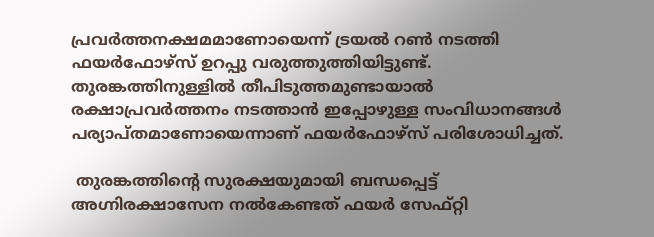പ്രവര്‍ത്തനക്ഷമമാണോയെന്ന് ട്രയല്‍ റണ്‍ നടത്തി ഫയര്‍ഫോഴ്‌സ് ഉറപ്പു വരുത്തുത്തിയിട്ടുണ്ട്. തുരങ്കത്തിനുള്ളില്‍ തീപിടുത്തമുണ്ടായാല്‍ രക്ഷാപ്രവര്‍ത്തനം നടത്താന്‍ ഇപ്പോഴുള്ള സംവിധാനങ്ങള്‍ പര്യാപ്തമാണോയെന്നാണ് ഫയര്‍ഫോഴ്‌സ് പരിശോധിച്ചത്.

 തുരങ്കത്തിന്റെ സുരക്ഷയുമായി ബന്ധപ്പെട്ട് അഗ്നിരക്ഷാസേന നല്‍കേണ്ടത് ഫയര്‍ സേഫ്റ്റി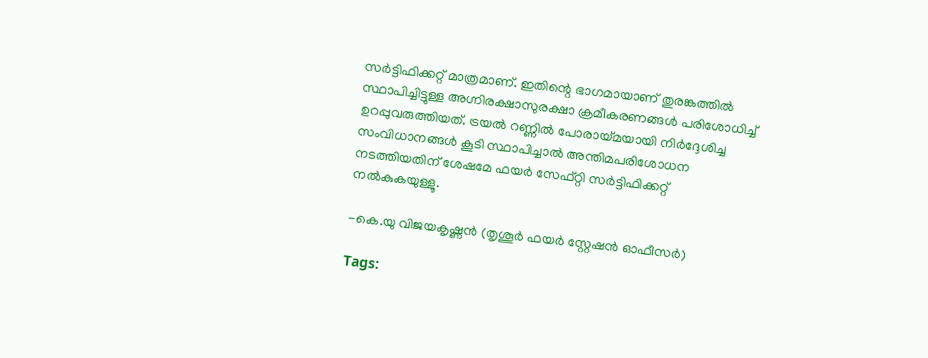സര്‍ട്ടിഫിക്കറ്റ് മാത്രമാണ്. ഇതിന്റെ ഭാഗമായാണ് തുരങ്കത്തില്‍ സ്ഥാപിച്ചിട്ടുള്ള അഗ്നിരക്ഷാസുരക്ഷാ ക്രമീകരണങ്ങള്‍ പരിശോധിച്ച് ഉറപ്പുവരുത്തിയത്. ട്രയല്‍ റണ്ണില്‍ പോരായ്‌മയായി നിര്‍ദ്ദേശിച്ച സംവിധാനങ്ങള്‍ കൂടി സ്ഥാപിച്ചാല്‍ അന്തിമപരിശോധന നടത്തിയതിന് ശേഷമേ ഫയര്‍ സേഫ്റ്റി സര്‍ട്ടിഫിക്കറ്റ് നല്‍കുകയുള്ളൂ.

-കെ.യു വിജയകൃഷ്ണന്‍ (തൃശൂര്‍ ഫയര്‍ സ്റ്റേഷന്‍ ഓഫീസര്‍)

Tags: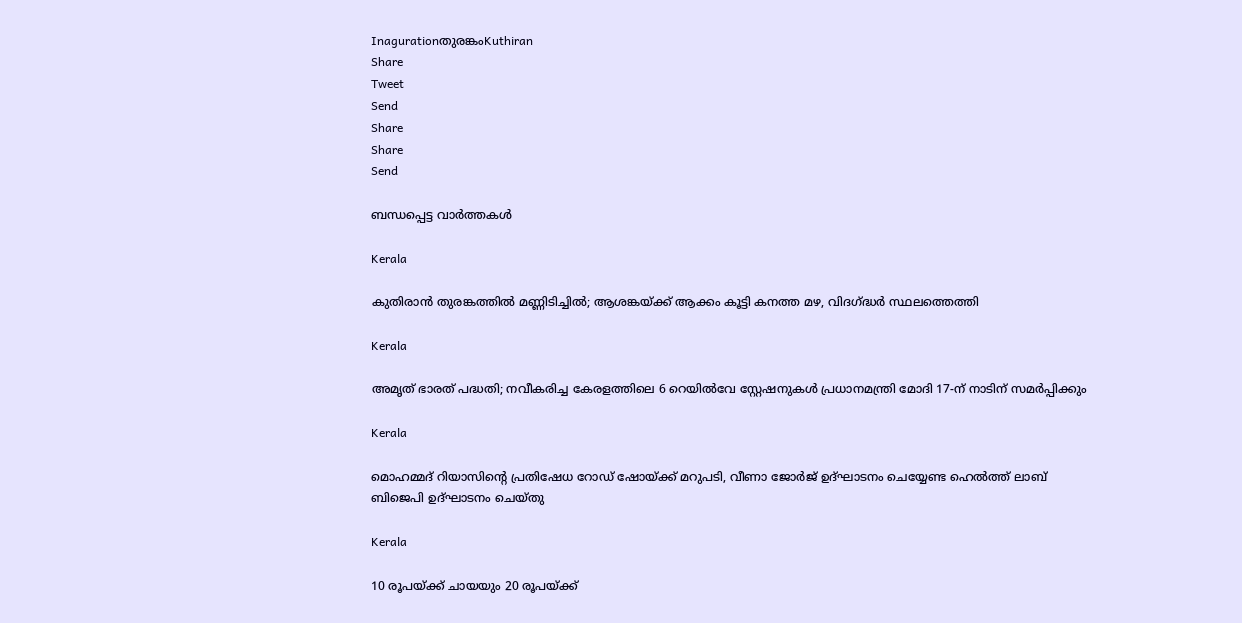Inagurationതുരങ്കംKuthiran
Share
Tweet
Send
Share
Share
Send

ബന്ധപ്പെട്ട വാര്‍ത്തകള്‍

Kerala

കുതിരാൻ തുരങ്കത്തിൽ മണ്ണിടിച്ചിൽ; ആശങ്കയ്‌ക്ക് ആക്കം കൂട്ടി കനത്ത മഴ, വിദഗ്‌ദ്ധർ സ്ഥലത്തെത്തി

Kerala

അമൃത് ഭാരത് പദ്ധതി; നവീകരിച്ച കേരളത്തിലെ 6 റെയിൽവേ സ്റ്റേഷനുകൾ പ്രധാനമന്ത്രി മോദി 17-ന് നാടിന് സമർപ്പിക്കും

Kerala

മൊഹമ്മദ് റിയാസിന്റെ പ്രതിഷേധ റോഡ് ഷോയ്‌ക്ക് മറുപടി, വീണാ ജോര്‍ജ് ഉദ്ഘാടനം ചെയ്യേണ്ട ഹെല്‍ത്ത് ലാബ് ബിജെപി ഉദ്ഘാടനം ചെയ്തു

Kerala

10 രൂപയ്‌ക്ക് ചായയും 20 രൂപയ്‌ക്ക്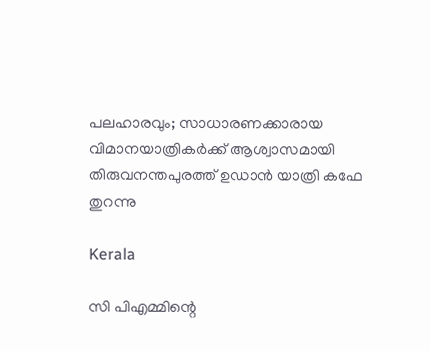പലഹാരവും; സാധാരണക്കാരായ വിമാനയാത്രികർക്ക് ആശ്വാസമായി തിരുവനന്തപുരത്ത് ഉഡാൻ യാത്രി കഫേ തുറന്നു

Kerala

സി പിഎമ്മിന്റെ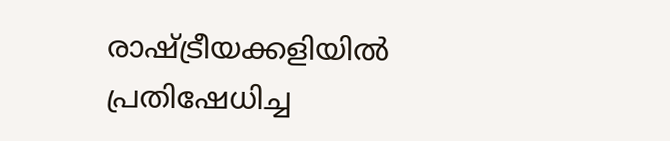രാഷ്‌ട്രീയക്കളിയില്‍ പ്രതിഷേധിച്ച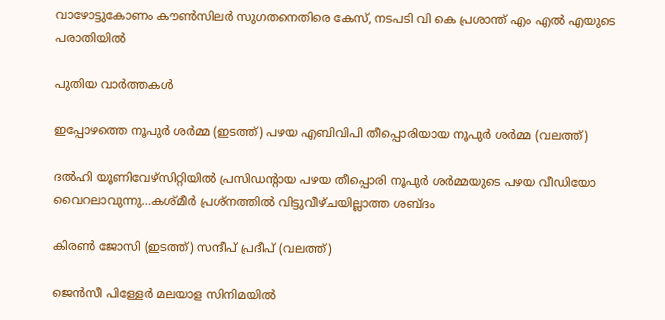വാഴോട്ടുകോണം കൗണ്‍സിലര്‍ സുഗതനെതിരെ കേസ്, നടപടി വി കെ പ്രശാന്ത് എം എല്‍ എയുടെ പരാതിയില്‍

പുതിയ വാര്‍ത്തകള്‍

ഇപ്പോഴത്തെ നൂപുര്‍ ശര്‍മ്മ (ഇടത്ത്) പഴയ എബിവിപി തീപ്പൊരിയായ നൂപുര്‍ ശര്‍മ്മ (വലത്ത്)

ദല്‍ഹി യൂണിവേഴ്സിറ്റിയില്‍ പ്രസിഡന്‍റായ പഴയ തീപ്പൊരി നൂപുര്‍ ശര്‍മ്മയുടെ പഴയ വീഡിയോ വൈറലാവുന്നു…കശ്മീര്‍ പ്രശ്നത്തില്‍ വിട്ടുവീഴ്ചയില്ലാത്ത ശബ്ദം

കിരണ്‍ ജോസി (ഇടത്ത്) സന്ദീപ് പ്രദീപ് (വലത്ത്)

ജെന്‍സീ പിള്ളേര്‍ മലയാള സിനിമയില്‍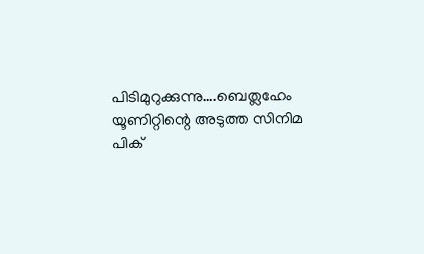പിടിമുറുക്കുന്നു….ബെത്ലഹേം യൂണിറ്റിന്റെ അടുത്ത സിനിമ പിക്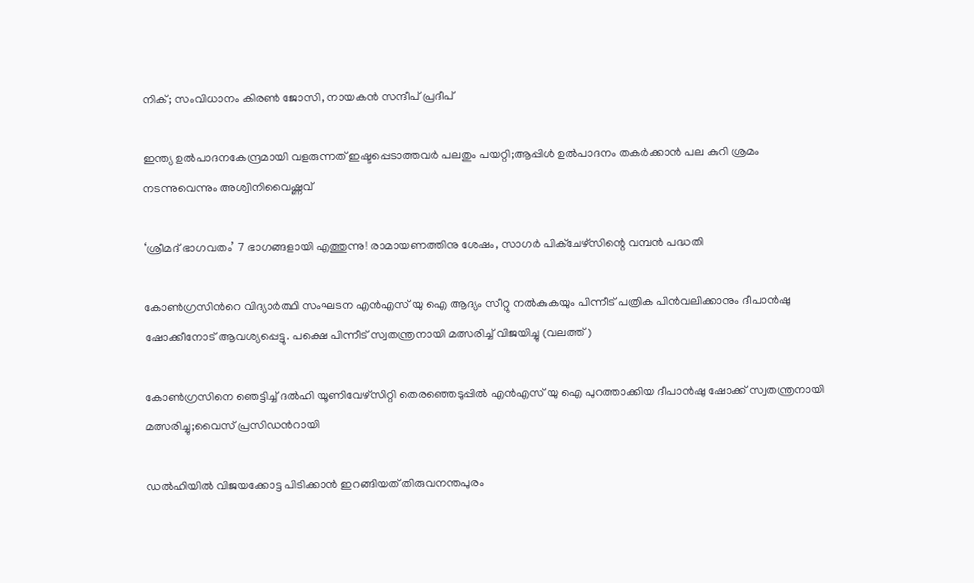നിക്; സംവിധാനം കിരണ്‍ ജോസി, നായകന്‍ സന്ദീപ് പ്രദീപ്

ഇന്ത്യ ഉല്‍പാദനകേന്ദ്രമായി വളരുന്നത് ഇഷ്ടപ്പെടാത്തവര്‍ പലതും പയറ്റി;ആപ്പിള്‍ ഉല്‍പാദനം തകര്‍ക്കാന്‍ പല കുറി ശ്രമം നടന്നുവെന്നും അശ്വിനിവൈഷ്ണവ്

‘ശ്രീമദ് ഭാഗവതം’ 7 ഭാഗങ്ങളായി എത്തുന്നു! രാമായണത്തിനു ശേഷം, സാഗർ പിക്ചേഴ്സിന്റെ വമ്പൻ പദ്ധതി

കോണ്‍ഗ്രസിന്‍റെ വിദ്യാര്‍ത്ഥി സംഘടന എന്‍എസ് യു ഐ ആദ്യം സീറ്റു നല്‍കുകയും പിന്നീട് പത്രിക പിന്‍വലിക്കാനും ദീപാന്‍ഷു ഷോക്കീനോട് ആവശ്യപ്പെട്ടു. പക്ഷെ പിന്നീട് സ്വതന്ത്രനായി മത്സരിച്ച് വിജയിച്ചു (വലത്ത്)

കോണ്‍ഗ്രസിനെ ഞെട്ടിച്ച് ദല്‍ഹി യൂണിവേഴ്സിറ്റി തെരഞ്ഞെടുപ്പില്‍ എന്‍എസ് യു ഐ പുറത്താക്കിയ ദീപാൻഷു ഷോക്ക് സ്വതന്ത്രനായി മത്സരിച്ചു;വൈസ് പ്രസിഡന്‍റായി

ഡൽഹിയിൽ വിജയക്കോട്ട പിടിക്കാൻ ഇറങ്ങിയത് തിരുവനന്തപുരം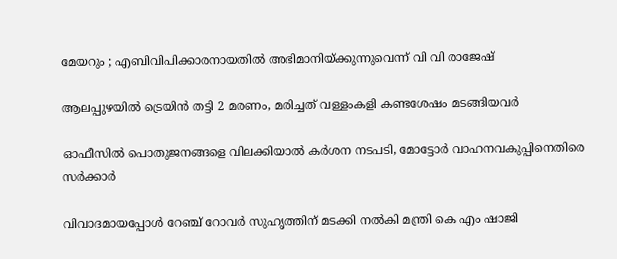മേയറും ; എബിവിപിക്കാരനായതിൽ അഭിമാനിയ്‌ക്കുന്നുവെന്ന് വി വി രാജേഷ്

ആലപ്പുഴയില്‍ ട്രെയിന്‍ തട്ടി 2 മരണം, മരിച്ചത് വള്ളംകളി കണ്ടശേഷം മടങ്ങിയവര്‍

ഓഫീസില്‍ പൊതുജനങ്ങളെ വിലക്കിയാല്‍ കര്‍ശന നടപടി, മോട്ടോര്‍ വാഹനവകുപ്പിനെതിരെ സര്‍ക്കാര്‍

വിവാദമായപ്പോള്‍ റേഞ്ച് റോവര്‍ സുഹൃത്തിന് മടക്കി നല്‍കി മന്ത്രി കെ എം ഷാജി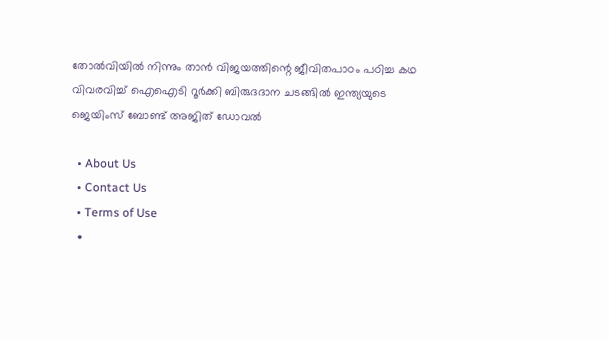തോല്‍വിയില്‍ നിന്നും താന്‍ വിജയത്തിന്റെ ജീവിതപാഠം പഠിച്ച കഥ വിവരവിച്ച് ഐഐടി റൂർക്കി ബിരുദദാന ചടങ്ങിൽ ഇന്ത്യയുടെ ജെയിംസ് ബോണ്ട് അജിത് ഡോവല്‍

  • About Us
  • Contact Us
  • Terms of Use
  •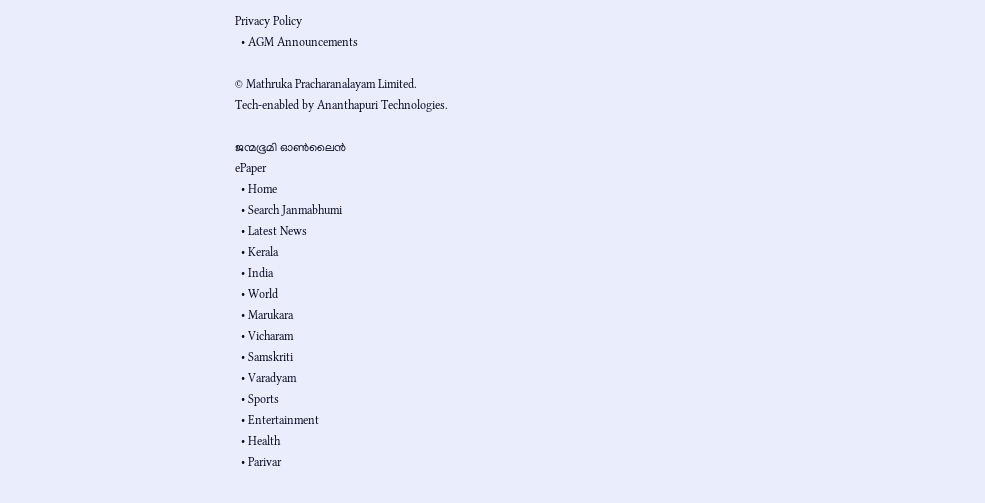Privacy Policy
  • AGM Announcements

© Mathruka Pracharanalayam Limited.
Tech-enabled by Ananthapuri Technologies.

ജന്മഭൂമി ഓണ്‍ലൈന്‍
ePaper
  • Home
  • Search Janmabhumi
  • Latest News
  • Kerala
  • India
  • World
  • Marukara
  • Vicharam
  • Samskriti
  • Varadyam
  • Sports
  • Entertainment
  • Health
  • Parivar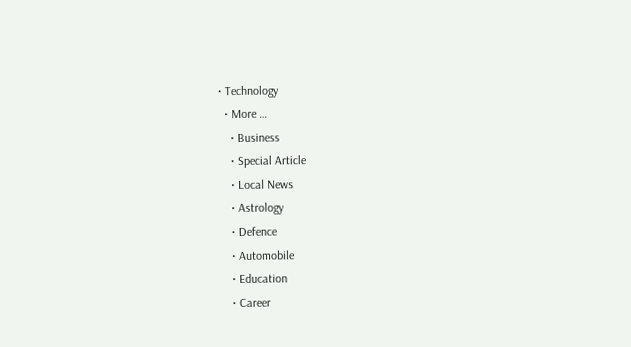• Technology
  • More …
    • Business
    • Special Article
    • Local News
    • Astrology
    • Defence
    • Automobile
    • Education
    • Career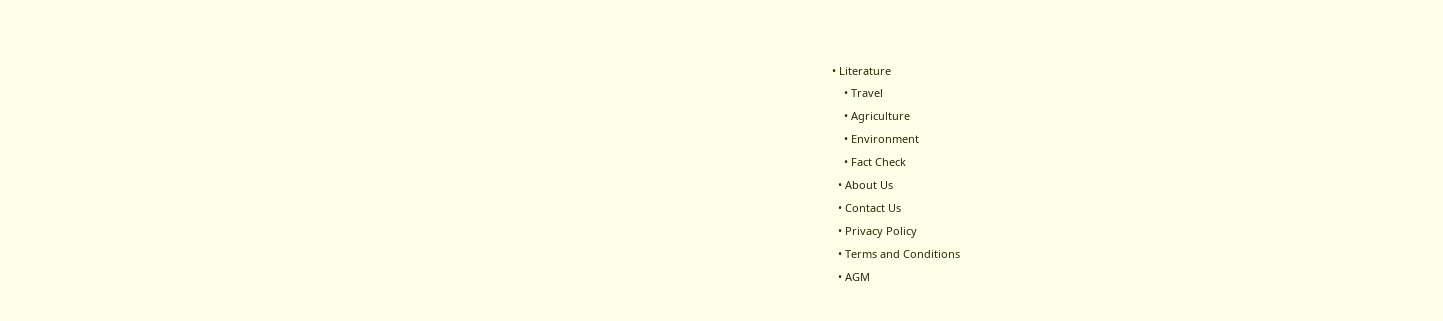• Literature
    • Travel
    • Agriculture
    • Environment
    • Fact Check
  • About Us
  • Contact Us
  • Privacy Policy
  • Terms and Conditions
  • AGM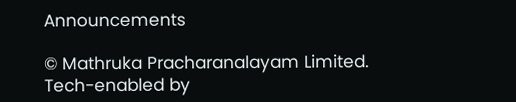Announcements

© Mathruka Pracharanalayam Limited.
Tech-enabled by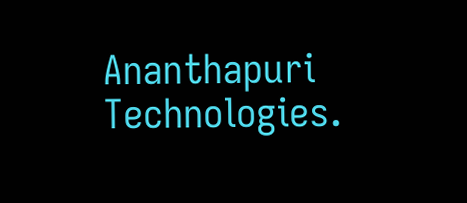Ananthapuri Technologies.